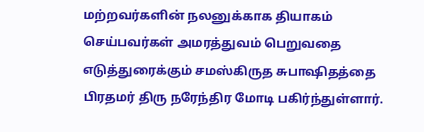மற்றவர்களின் நலனுக்காக தியாகம் செய்பவர்கள் அமரத்துவம் பெறுவதை எடுத்துரைக்கும் சமஸ்கிருத சுபாஷிதத்தை பிரதமர் திரு நரேந்திர மோடி பகிர்ந்துள்ளார்.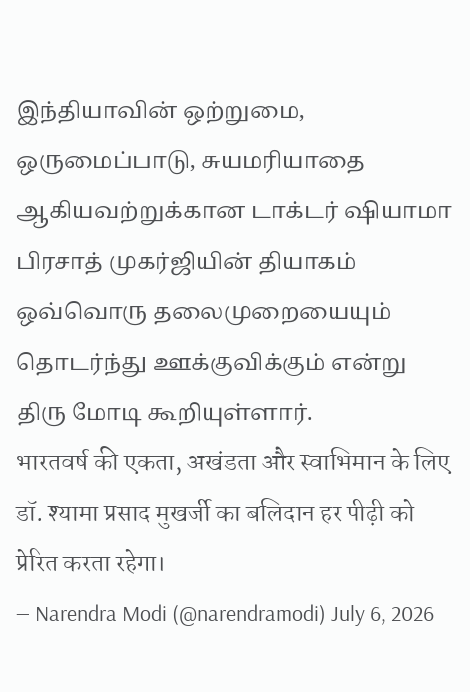இந்தியாவின் ஒற்றுமை, ஒருமைப்பாடு, சுயமரியாதை ஆகியவற்றுக்கான டாக்டர் ஷியாமா பிரசாத் முகர்ஜியின் தியாகம் ஒவ்வொரு தலைமுறையையும் தொடர்ந்து ஊக்குவிக்கும் என்று திரு மோடி கூறியுள்ளார்.
भारतवर्ष की एकता, अखंडता और स्वाभिमान के लिए डॉ. श्यामा प्रसाद मुखर्जी का बलिदान हर पीढ़ी को प्रेरित करता रहेगा।
— Narendra Modi (@narendramodi) July 6, 2026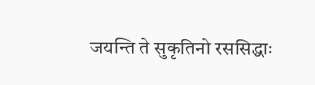जयन्ति ते सुकृतिनो रससिद्धाः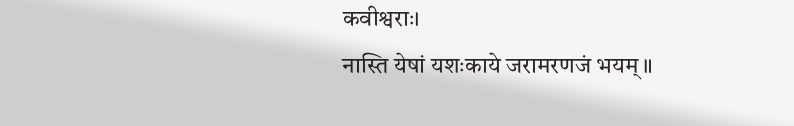कवीश्वराः।
नास्ति येषां यशःकाये जरामरणजं भयम्॥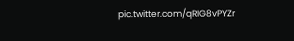pic.twitter.com/qRIG8vPYZr